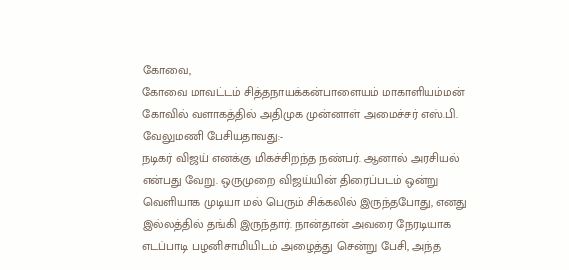கோவை,
கோவை மாவட்டம் சித்தநாயக்கன்பாளையம் மாகாளியம்மன் கோவில் வளாகத்தில் அதிமுக முன்னாள் அமைச்சர் எஸ்.பி. வேலுமணி பேசியதாவது:-
நடிகர் விஜய் எனக்கு மிகச்சிறந்த நண்பர். ஆனால் அரசியல் என்பது வேறு. ஒருமுறை விஜய்யின் திரைப்படம் ஒன்று வெளியாக முடியா மல் பெரும் சிக்கலில் இருந்தபோது, எனது இல்லத்தில் தங்கி இருந்தார். நான்தான் அவரை நேரடியாக எடப்பாடி பழனிசாமியிடம் அழைத்து சென்று பேசி, அந்த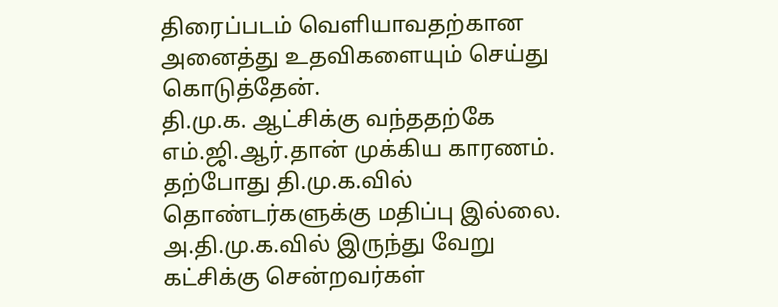திரைப்படம் வெளியாவதற்கான அனைத்து உதவிகளையும் செய்து கொடுத்தேன்.
தி.மு.க. ஆட்சிக்கு வந்ததற்கே எம்.ஜி.ஆர்.தான் முக்கிய காரணம். தற்போது தி.மு.க.வில் தொண்டர்களுக்கு மதிப்பு இல்லை. அ.தி.மு.க.வில் இருந்து வேறு கட்சிக்கு சென்றவர்கள்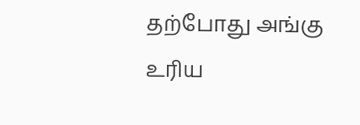தற்போது அங்கு உரிய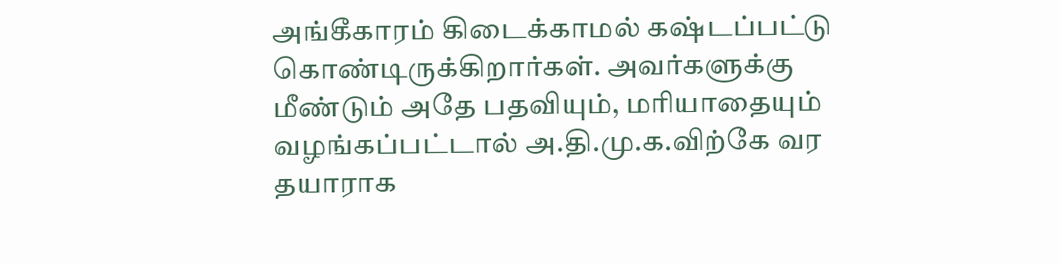அங்கீகாரம் கிடைக்காமல் கஷ்டப்பட்டு கொண்டிருக்கிறார்கள். அவர்களுக்கு மீண்டும் அதே பதவியும், மரியாதையும் வழங்கப்பட்டால் அ.தி.மு.க.விற்கே வர தயாராக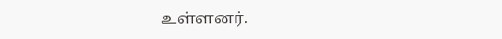உள்ளனர்.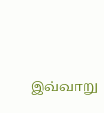இவ்வாறு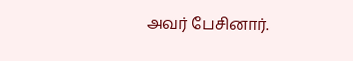அவர் பேசினார்.